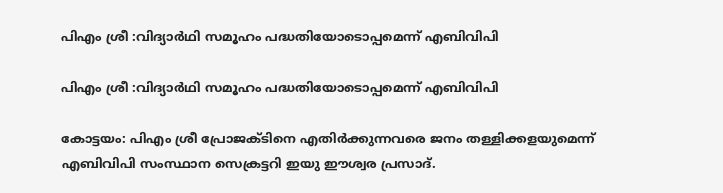പിഎം ശ്രീ :വിദ്യാർഥി സമൂഹം പദ്ധതിയോടൊപ്പമെന്ന് എബിവിപി

പിഎം ശ്രീ :വിദ്യാർഥി സമൂഹം പദ്ധതിയോടൊപ്പമെന്ന് എബിവിപി

കോട്ടയം: പിഎം ശ്രീ പ്രോജക്‌ടിനെ എതിർക്കുന്നവരെ ജനം തള്ളിക്കളയുമെന്ന് എബിവിപി സംസ്ഥാന സെക്രട്ടറി ഇയു ഈശ്വര പ്രസാദ്.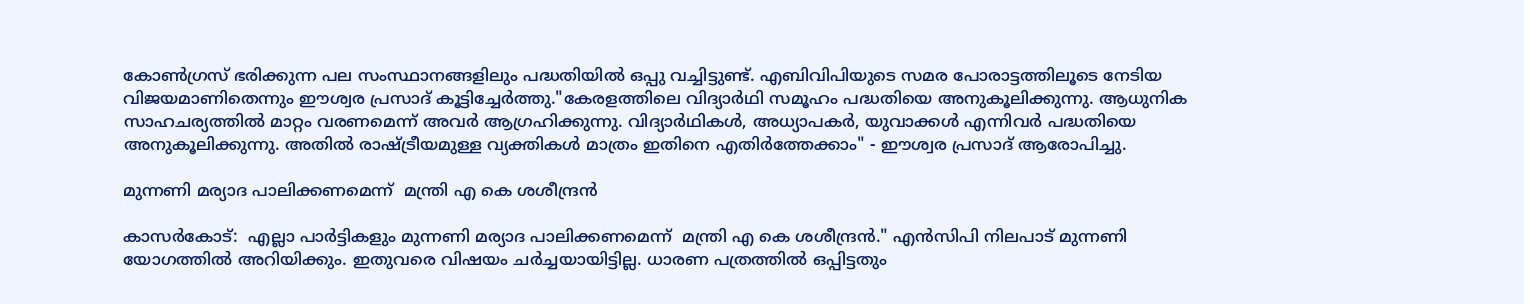കോൺഗ്രസ്‌ ഭരിക്കുന്ന പല സംസ്ഥാനങ്ങളിലും പദ്ധതിയിൽ ഒപ്പു വച്ചിട്ടുണ്ട്. എബിവിപിയുടെ സമര പോരാട്ടത്തിലൂടെ നേടിയ വിജയമാണിതെന്നും ഈശ്വര പ്രസാദ് കൂട്ടിച്ചേർത്തു."കേരളത്തിലെ വിദ്യാർഥി സമൂഹം പദ്ധതിയെ അനുകൂലിക്കുന്നു. ആധുനിക സാഹചര്യത്തിൽ മാറ്റം വരണമെന്ന് അവർ ആഗ്രഹിക്കുന്നു. വിദ്യാർഥികൾ, അധ്യാപകർ, യുവാക്കൾ എന്നിവർ പദ്ധതിയെ അനുകൂലിക്കുന്നു. അതിൽ രാഷ്‌ട്രീയമുള്ള വ്യക്തികൾ മാത്രം ഇതിനെ എതിർത്തേക്കാം" - ഈശ്വര പ്രസാദ് ആരോപിച്ചു.

മുന്നണി മര്യാദ പാലിക്കണമെന്ന്  മന്ത്രി എ കെ ശശീന്ദ്രൻ

കാസർകോട്:  എല്ലാ പാർട്ടികളും മുന്നണി മര്യാദ പാലിക്കണമെന്ന്  മന്ത്രി എ കെ ശശീന്ദ്രൻ." എൻസിപി നിലപാട് മുന്നണി യോഗത്തിൽ അറിയിക്കും. ഇതുവരെ വിഷയം ചർച്ചയായിട്ടില്ല. ധാരണ പത്രത്തിൽ ഒപ്പിട്ടതും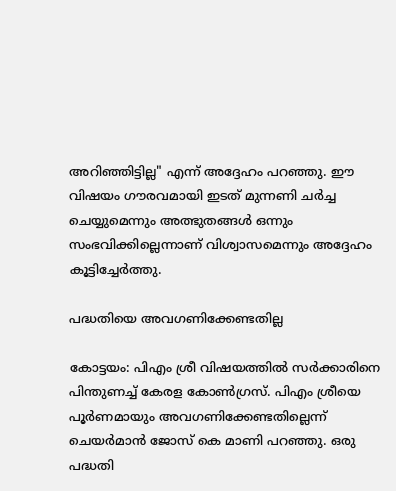അറിഞ്ഞിട്ടില്ല" എന്ന് അദ്ദേഹം പറഞ്ഞു. ഈ വിഷയം ഗൗരവമായി ഇടത് മുന്നണി ചർച്ച ചെയ്യുമെന്നും അത്ഭുതങ്ങൾ ഒന്നും സംഭവിക്കില്ലെന്നാണ് വിശ്വാസമെന്നും അദ്ദേഹം കൂട്ടിച്ചേർത്തു.

പദ്ധതിയെ അവഗണിക്കേണ്ടതില്ല

കോട്ടയം: പിഎം ശ്രീ വിഷയത്തിൽ സർക്കാരിനെ പിന്തുണച്ച് കേരള കോൺഗ്രസ്‌. പിഎം ശ്രീയെ പൂർണമായും അവഗണിക്കേണ്ടതില്ലെന്ന് ചെയർമാൻ ജോസ് കെ മാണി പറഞ്ഞു. ഒരു പദ്ധതി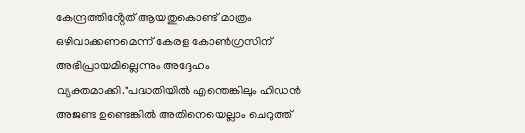കേന്ദ്രത്തിൻ്റേത് ആയതുകൊണ്ട് മാത്രം ഒഴിവാക്കണമെന്ന് കേരള കോൺഗ്രസിന് അഭിപ്രായമില്ലെന്നും അദ്ദേഹം വ്യക്തമാക്കി."പദ്ധതിയിൽ എന്തെങ്കിലും ഹിഡൻ അജണ്ട ഉണ്ടെങ്കിൽ അതിനെയെല്ലാം ചെറുത്ത്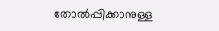തോൽപ്പിക്കാനുള്ള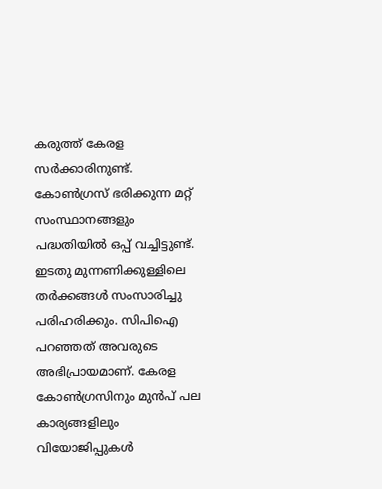കരുത്ത് കേരള സർക്കാരിനുണ്ട്. കോൺഗ്രസ്‌ ഭരിക്കുന്ന മറ്റ് സംസ്ഥാനങ്ങളും പദ്ധതിയിൽ ഒപ്പ് വച്ചിട്ടുണ്ട്. ഇടതു മുന്നണിക്കുള്ളിലെ തർക്കങ്ങൾ സംസാരിച്ചു പരിഹരിക്കും. സിപിഐ പറഞ്ഞത് അവരുടെ അഭിപ്രായമാണ്. കേരള കോൺഗ്രസിനും മുൻപ് പല കാര്യങ്ങളിലും വിയോജിപ്പുകൾ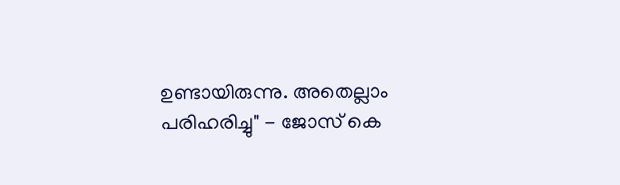ഉണ്ടായിരുന്നു. അതെല്ലാം പരിഹരിച്ചു" - ജോസ് കെ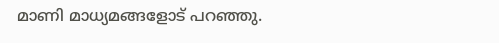മാണി മാധ്യമങ്ങളോട് പറഞ്ഞു.